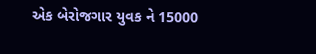એક બેરોજગાર યુવક ને 15000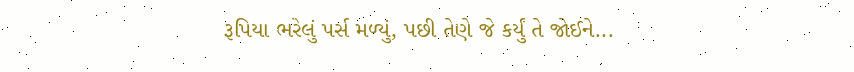રૂપિયા ભરેલું પર્સ મળ્યું, પછી તેણે જે કર્યું તે જોઈને...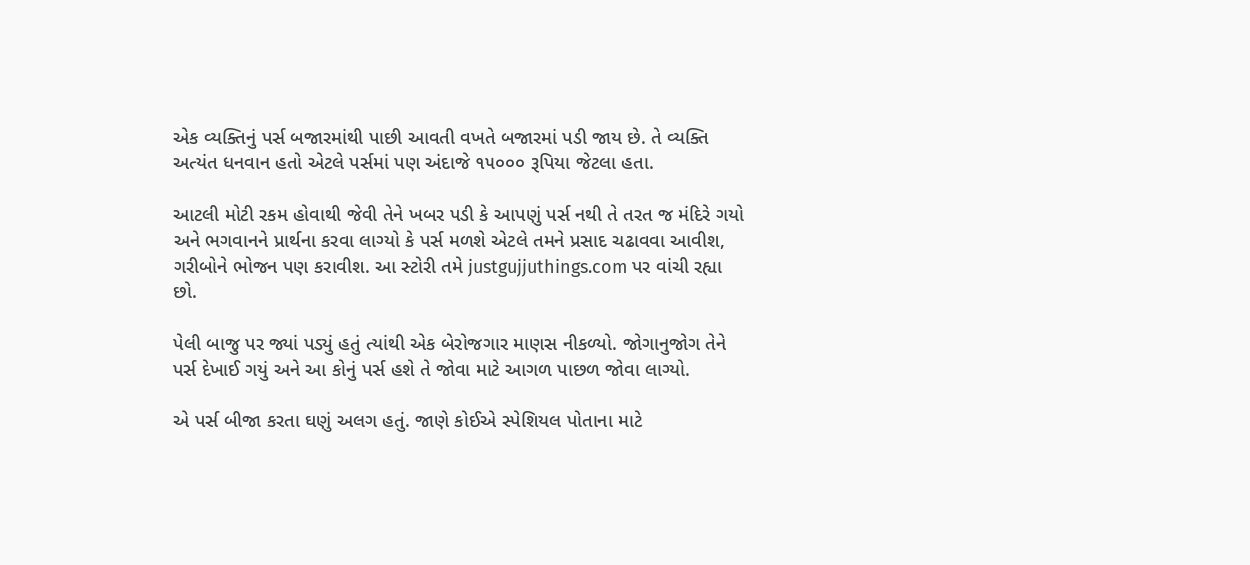એક વ્યક્તિનું પર્સ બજારમાંથી પાછી આવતી વખતે બજારમાં પડી જાય છે. તે વ્યક્તિ અત્યંત ધનવાન હતો એટલે પર્સમાં પણ અંદાજે ૧૫૦૦૦ રૂપિયા જેટલા હતા.

આટલી મોટી રકમ હોવાથી જેવી તેને ખબર પડી કે આપણું પર્સ નથી તે તરત જ મંદિરે ગયો અને ભગવાનને પ્રાર્થના કરવા લાગ્યો કે પર્સ મળશે એટલે તમને પ્રસાદ ચઢાવવા આવીશ, ગરીબોને ભોજન પણ કરાવીશ. આ સ્ટોરી તમે justgujjuthings.com પર વાંચી રહ્યા છો.

પેલી બાજુ પર જ્યાં પડ્યું હતું ત્યાંથી એક બેરોજગાર માણસ નીકળ્યો. જોગાનુજોગ તેને પર્સ દેખાઈ ગયું અને આ કોનું પર્સ હશે તે જોવા માટે આગળ પાછળ જોવા લાગ્યો.

એ પર્સ બીજા કરતા ઘણું અલગ હતું. જાણે કોઈએ સ્પેશિયલ પોતાના માટે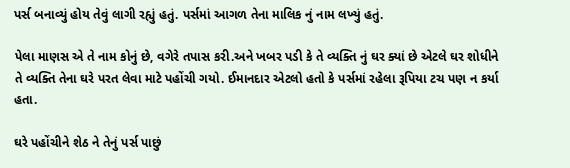પર્સ બનાવ્યું હોય તેવું લાગી રહ્યું હતું. પર્સમાં આગળ તેના માલિક નું નામ લખ્યું હતું.

પેલા માણસ એ તે નામ કોનું છે, વગેરે તપાસ કરી.અને ખબર પડી કે તે વ્યક્તિ નું ઘર ક્યાં છે એટલે ઘર શોધીને તે વ્યક્તિ તેના ઘરે પરત લેવા માટે પહોંચી ગયો. ઈમાનદાર એટલો હતો કે પર્સમાં રહેલા રૂપિયા ટચ પણ ન કર્યા હતા.

ઘરે પહોંચીને શેઠ ને તેનું પર્સ પાછું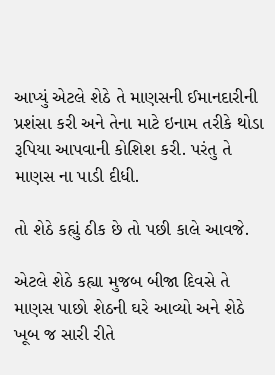આપ્યું એટલે શેઠે તે માણસની ઈમાનદારીની પ્રશંસા કરી અને તેના માટે ઇનામ તરીકે થોડા રૂપિયા આપવાની કોશિશ કરી. પરંતુ તે માણસ ના પાડી દીધી.

તો શેઠે કહ્યું ઠીક છે તો પછી કાલે આવજે.

એટલે શેઠે કહ્યા મુજબ બીજા દિવસે તે માણસ પાછો શેઠની ઘરે આવ્યો અને શેઠે ખૂબ જ સારી રીતે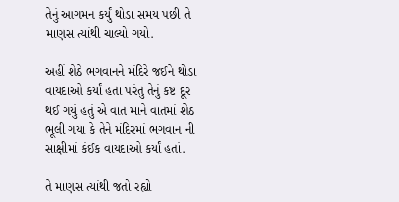તેનું આગમન કર્યું થોડા સમય પછી તે માણસ ત્યાંથી ચાલ્યો ગયો.

અહીં શેઠે ભગવાનને મંદિરે જઈને થોડા વાયદાઓ કર્યાં હતા પરંતુ તેનું કષ્ટ દૂર થઈ ગયું હતું એ વાત માને વાતમાં શેઠ ભૂલી ગયા કે તેને મંદિરમાં ભગવાન ની સાક્ષીમાં કંઈક વાયદાઓ કર્યાં હતાં.

તે માણસ ત્યાંથી જતો રહ્યો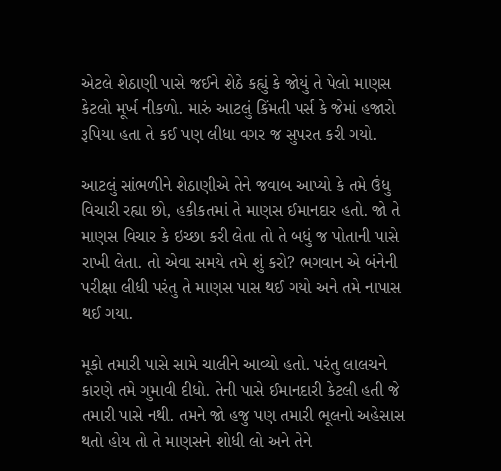એટલે શેઠાણી પાસે જઈને શેઠે કહ્યું કે જોયું તે પેલો માણસ કેટલો મૂર્ખ નીકળો. મારું આટલું કિંમતી પર્સ કે જેમાં હજારો રૂપિયા હતા તે કઈ પણ લીધા વગર જ સુપરત કરી ગયો.

આટલું સાંભળીને શેઠાણીએ તેને જવાબ આપ્યો કે તમે ઉંધુ વિચારી રહ્યા છો, હકીકતમાં તે માણસ ઈમાનદાર હતો. જો તે માણસ વિચાર કે ઇચ્છા કરી લેતા તો તે બધું જ પોતાની પાસે રાખી લેતા. તો એવા સમયે તમે શું કરો? ભગવાન એ બંનેની પરીક્ષા લીધી પરંતુ તે માણસ પાસ થઈ ગયો અને તમે નાપાસ થઈ ગયા.

મૂકો તમારી પાસે સામે ચાલીને આવ્યો હતો. પરંતુ લાલચને કારણે તમે ગુમાવી દીધો. તેની પાસે ઈમાનદારી કેટલી હતી જે તમારી પાસે નથી. તમને જો હજુ પણ તમારી ભૂલનો અહેસાસ થતો હોય તો તે માણસને શોધી લો અને તેને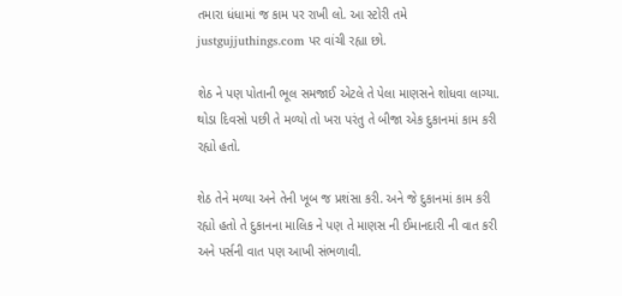તમારા ધંધામાં જ કામ પર રાખી લો. આ સ્ટોરી તમે justgujjuthings.com પર વાંચી રહ્યા છો.

શેઠ ને પણ પોતાની ભૂલ સમજાઈ એટલે તે પેલા માણસને શોધવા લાગ્યા. થોડા દિવસો પછી તે મળ્યો તો ખરા પરંતુ તે બીજા એક દુકાનમાં કામ કરી રહ્યો હતો.

શેઠ તેને મળ્યા અને તેની ખૂબ જ પ્રશંસા કરી. અને જે દુકાનમાં કામ કરી રહ્યો હતો તે દુકાનના માલિક ને પણ તે માણસ ની ઈમાનદારી ની વાત કરી અને પર્સની વાત પણ આખી સંભળાવી.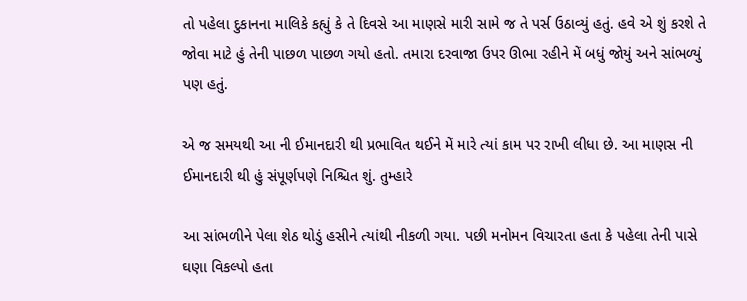તો પહેલા દુકાનના માલિકે કહ્યું કે તે દિવસે આ માણસે મારી સામે જ તે પર્સ ઉઠાવ્યું હતું. હવે એ શું કરશે તે જોવા માટે હું તેની પાછળ પાછળ ગયો હતો. તમારા દરવાજા ઉપર ઊભા રહીને મેં બધું જોયું અને સાંભળ્યું પણ હતું.

એ જ સમયથી આ ની ઈમાનદારી થી પ્રભાવિત થઈને મેં મારે ત્યાં કામ પર રાખી લીધા છે. આ માણસ ની ઈમાનદારી થી હું સંપૂર્ણપણે નિશ્ચિત શું. તુમ્હારે

આ સાંભળીને પેલા શેઠ થોડું હસીને ત્યાંથી નીકળી ગયા. પછી મનોમન વિચારતા હતા કે પહેલા તેની પાસે ઘણા વિકલ્પો હતા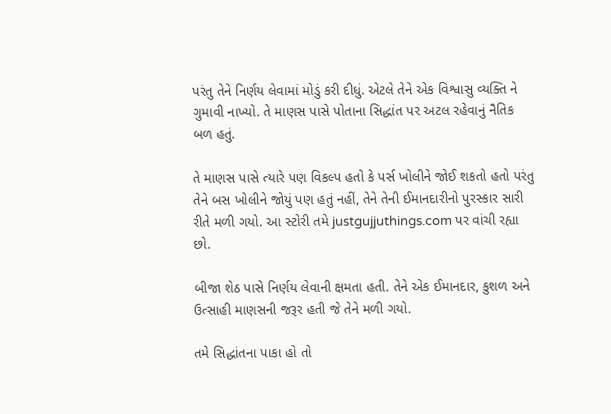પરંતુ તેને નિર્ણય લેવામાં મોડું કરી દીધું. એટલે તેને એક વિશ્વાસુ વ્યક્તિ ને ગુમાવી નાખ્યો. તે માણસ પાસે પોતાના સિદ્ધાંત પર અટલ રહેવાનું નૈતિક બળ હતું.

તે માણસ પાસે ત્યારે પણ વિકલ્પ હતો કે પર્સ ખોલીને જોઈ શકતો હતો પરંતુ તેને બસ ખોલીને જોયું પણ હતું નહીં, તેને તેની ઈમાનદારીનો પુરસ્કાર સારી રીતે મળી ગયો. આ સ્ટોરી તમે justgujjuthings.com પર વાંચી રહ્યા છો.

બીજા શેઠ પાસે નિર્ણય લેવાની ક્ષમતા હતી. તેને એક ઈમાનદાર, કુશળ અને ઉત્સાહી માણસની જરૂર હતી જે તેને મળી ગયો.

તમે સિદ્ધાંતના પાકા હો તો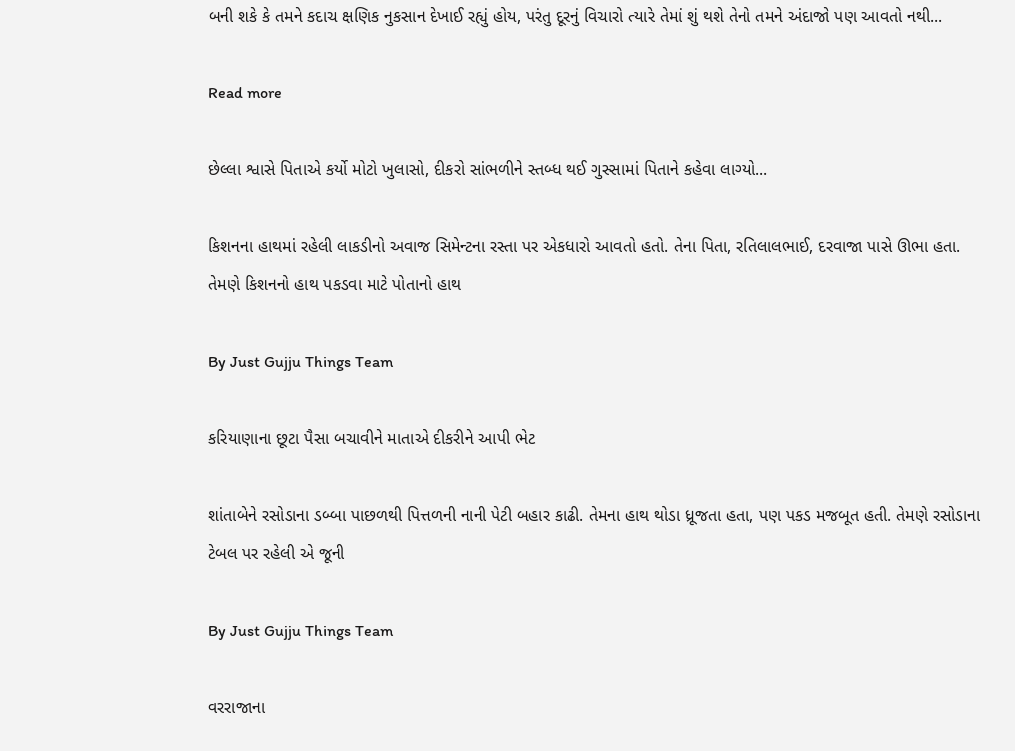બની શકે કે તમને કદાચ ક્ષણિક નુકસાન દેખાઈ રહ્યું હોય, પરંતુ દૂરનું વિચારો ત્યારે તેમાં શું થશે તેનો તમને અંદાજો પણ આવતો નથી...

Read more

છેલ્લા શ્વાસે પિતાએ કર્યો મોટો ખુલાસો, દીકરો સાંભળીને સ્તબ્ધ થઈ ગુસ્સામાં પિતાને કહેવા લાગ્યો...

કિશનના હાથમાં રહેલી લાકડીનો અવાજ સિમેન્ટના રસ્તા પર એકધારો આવતો હતો. તેના પિતા, રતિલાલભાઈ, દરવાજા પાસે ઊભા હતા. તેમણે કિશનનો હાથ પકડવા માટે પોતાનો હાથ

By Just Gujju Things Team

કરિયાણાના છૂટા પૈસા બચાવીને માતાએ દીકરીને આપી ભેટ

શાંતાબેને રસોડાના ડબ્બા પાછળથી પિત્તળની નાની પેટી બહાર કાઢી. તેમના હાથ થોડા ધ્રૂજતા હતા, પણ પકડ મજબૂત હતી. તેમણે રસોડાના ટેબલ પર રહેલી એ જૂની

By Just Gujju Things Team

વરરાજાના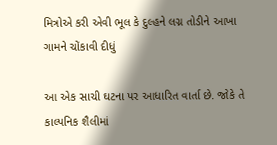મિત્રોએ કરી એવી ભૂલ કે દુલ્હને લગ્ન તોડીને આખા ગામને ચોંકાવી દીધું

આ એક સાચી ઘટના પર આધારિત વાર્તા છે. જોકે તે કાલ્પનિક શૈલીમાં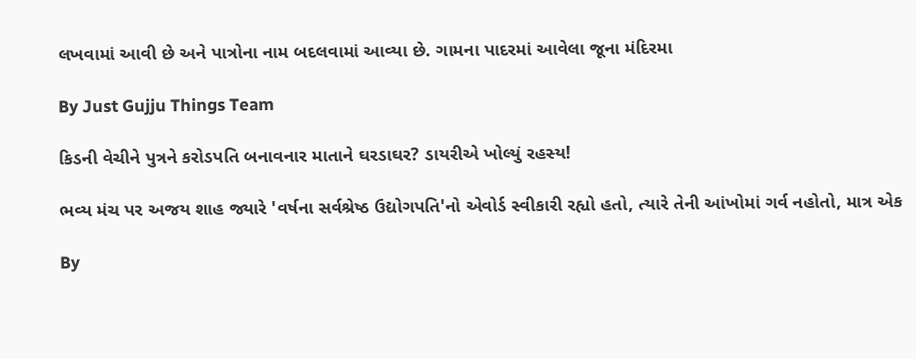લખવામાં આવી છે અને પાત્રોના નામ બદલવામાં આવ્યા છે. ગામના પાદરમાં આવેલા જૂના મંદિરમા

By Just Gujju Things Team

કિડની વેચીને પુત્રને કરોડપતિ બનાવનાર માતાને ઘરડાઘર? ડાયરીએ ખોલ્યું રહસ્ય!

ભવ્ય મંચ પર અજય શાહ જ્યારે 'વર્ષના સર્વશ્રેષ્ઠ ઉદ્યોગપતિ'નો એવોર્ડ સ્વીકારી રહ્યો હતો, ત્યારે તેની આંખોમાં ગર્વ નહોતો, માત્ર એક

By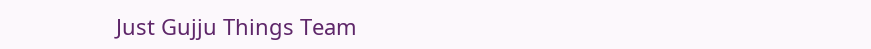Just Gujju Things Team